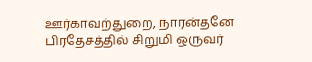ஊர்காவற்துறை, நாரன்தனே பிரதேசத்தில் சிறுமி ஒருவர்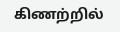கிணற்றில்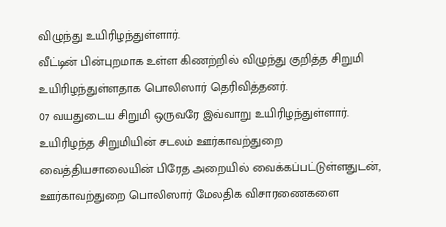விழுந்து உயிரிழந்துள்ளார்.
வீட்டின் பின்புறமாக உள்ள கிணற்றில் விழுந்து குறித்த சிறுமி உயிரிழந்துள்ளதாக பொலிஸார் தெரிவித்தனர்.
07 வயதுடைய சிறுமி ஒருவரே இவ்வாறு உயிரிழந்துள்ளார்.
உயிரிழந்த சிறுமியின் சடலம் ஊர்காவற்துறை வைத்தியசாலையின் பிரேத அறையில் வைக்கப்பட்டுள்ளதுடன், ஊர்காவற்துறை பொலிஸார் மேலதிக விசாரணைகளை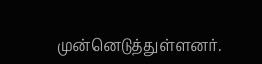முன்னெடுத்துள்ளனர்.